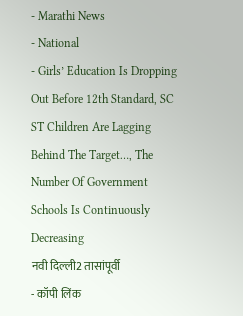- Marathi News
- National
- Girls’ Education Is Dropping Out Before 12th Standard, SC ST Children Are Lagging Behind The Target…, The Number Of Government Schools Is Continuously Decreasing
नवी दिल्ली2 तासांपूर्वी
- कॉपी लिंक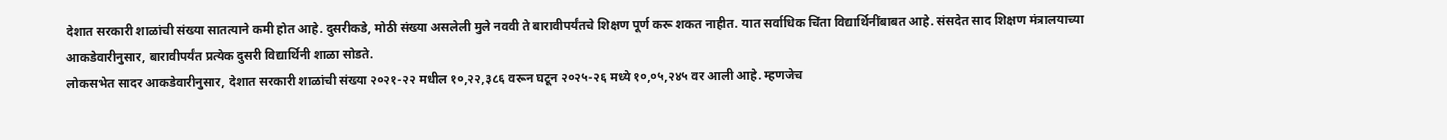देशात सरकारी शाळांची संख्या सातत्याने कमी होत आहे. दुसरीकडे, मोठी संख्या असलेली मुले नववी ते बारावीपर्यंतचे शिक्षण पूर्ण करू शकत नाहीत. यात सर्वाधिक चिंता विद्यार्थिनींबाबत आहे. संसदेत साद शिक्षण मंत्रालयाच्या आकडेवारीनुसार, बारावीपर्यंत प्रत्येक दुसरी विद्यार्थिनी शाळा सोडते.
लोकसभेत सादर आकडेवारीनुसार, देशात सरकारी शाळांची संख्या २०२१-२२ मधील १०,२२,३८६ वरून घटून २०२५-२६ मध्ये १०,०५,२४५ वर आली आहे. म्हणजेच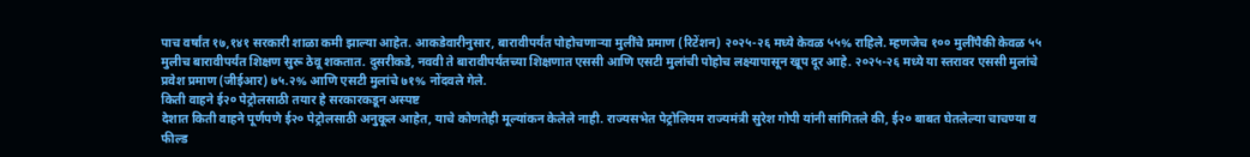पाच वर्षांत १७,१४१ सरकारी शाळा कमी झाल्या आहेत. आकडेवारीनुसार, बारावीपर्यंत पोहोचणाऱ्या मुलींचे प्रमाण (रिटेंशन) २०२५-२६ मध्ये केवळ ५५% राहिले. म्हणजेच १०० मुलींपैकी केवळ ५५ मुलीच बारावीपर्यंत शिक्षण सुरू ठेवू शकतात. दुसरीकडे, नववी ते बारावीपर्यंतच्या शिक्षणात एससी आणि एसटी मुलांची पोहोच लक्ष्यापासून खूप दूर आहे. २०२५-२६ मध्ये या स्तरावर एससी मुलांचे प्रवेश प्रमाण (जीईआर) ७५.२% आणि एसटी मुलांचे ७१% नोंदवले गेले.
किती वाहने ई२० पेट्रोलसाठी तयार हे सरकारकडून अस्पष्ट
देशात किती वाहने पूर्णपणे ई२० पेट्रोलसाठी अनुकूल आहेत, याचे कोणतेही मूल्यांकन केलेले नाही. राज्यसभेत पेट्रोलियम राज्यमंत्री सुरेश गोपी यांनी सांगितले की, ई२० बाबत घेतलेल्या चाचण्या व फील्ड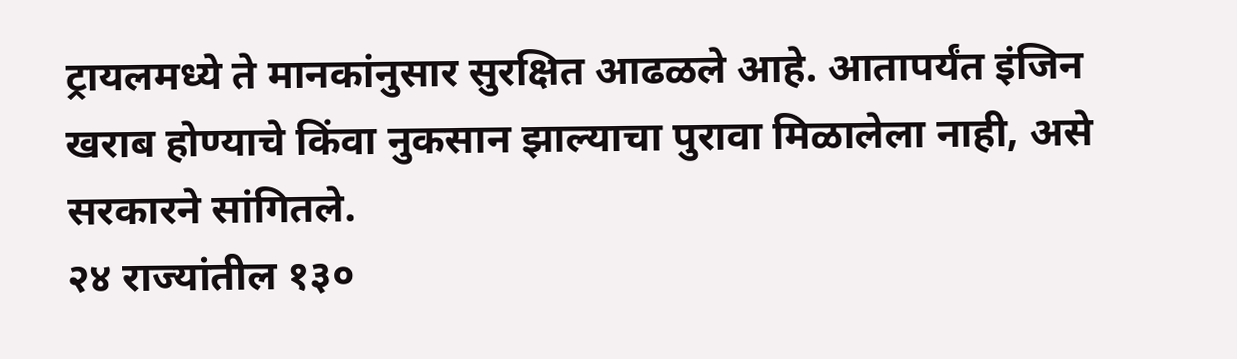ट्रायलमध्ये ते मानकांनुसार सुरक्षित आढळले आहे. आतापर्यंत इंजिन खराब होण्याचे किंवा नुकसान झाल्याचा पुरावा मिळालेला नाही, असे सरकारने सांगितले.
२४ राज्यांतील १३०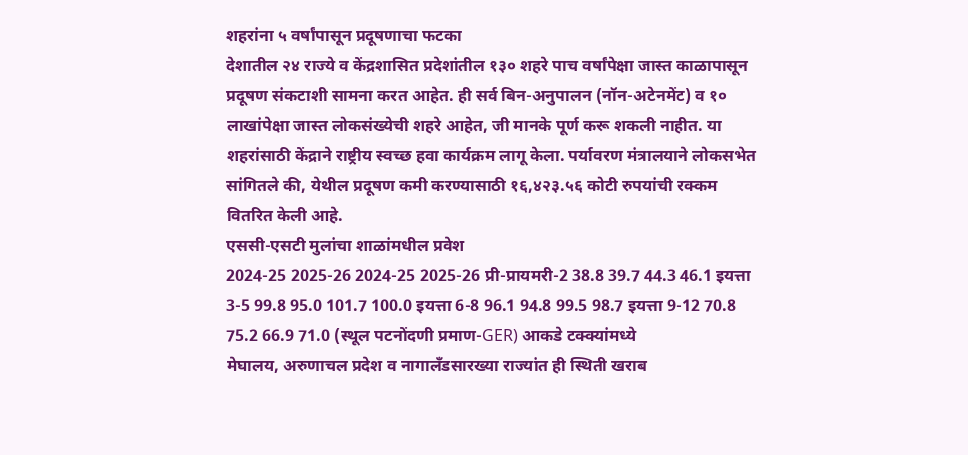शहरांना ५ वर्षांपासून प्रदूषणाचा फटका
देशातील २४ राज्ये व केंद्रशासित प्रदेशांतील १३० शहरे पाच वर्षांपेक्षा जास्त काळापासून प्रदूषण संकटाशी सामना करत आहेत. ही सर्व बिन-अनुपालन (नॉन-अटेनमेंट) व १० लाखांपेक्षा जास्त लोकसंख्येची शहरे आहेत, जी मानके पूर्ण करू शकली नाहीत. या शहरांसाठी केंद्राने राष्ट्रीय स्वच्छ हवा कार्यक्रम लागू केला. पर्यावरण मंत्रालयाने लोकसभेत सांगितले की, येथील प्रदूषण कमी करण्यासाठी १६,४२३.५६ कोटी रुपयांची रक्कम वितरित केली आहे.
एससी-एसटी मुलांचा शाळांमधील प्रवेश
2024-25 2025-26 2024-25 2025-26 प्री-प्रायमरी-2 38.8 39.7 44.3 46.1 इयत्ता 3-5 99.8 95.0 101.7 100.0 इयत्ता 6-8 96.1 94.8 99.5 98.7 इयत्ता 9-12 70.8 75.2 66.9 71.0 (स्थूल पटनोंदणी प्रमाण-GER) आकडे टक्क्यांमध्ये
मेघालय, अरुणाचल प्रदेश व नागालँडसारख्या राज्यांत ही स्थिती खराब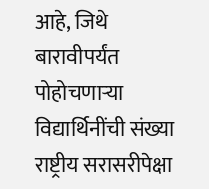आहे, जिथे बारावीपर्यंत पोहोचणाऱ्या विद्यार्थिनींची संख्या राष्ट्रीय सरासरीपेक्षा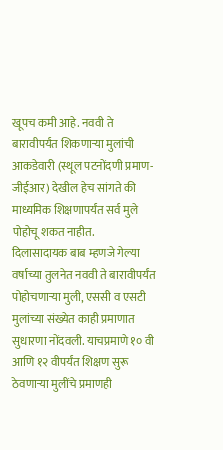खूपच कमी आहे. नववी ते बारावीपर्यंत शिकणाऱ्या मुलांची आकडेवारी (स्थूल पटनोंदणी प्रमाण-जीईआर) देखील हेच सांगते की माध्यमिक शिक्षणापर्यंत सर्व मुले पोहोचू शकत नाहीत.
दिलासादायक बाब म्हणजे गेल्या वर्षाच्या तुलनेत नववी ते बारावीपर्यंत पोहोचणाऱ्या मुली, एससी व एसटी मुलांच्या संख्येत काही प्रमाणात सुधारणा नोंदवली. याचप्रमाणे १० वी आणि १२ वीपर्यंत शिक्षण सुरू ठेवणाऱ्या मुलींचे प्रमाणही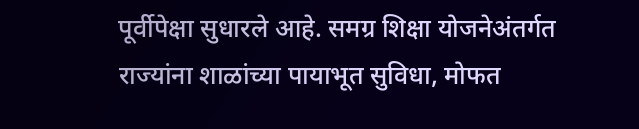पूर्वीपेक्षा सुधारले आहे. समग्र शिक्षा योजनेअंतर्गत राज्यांना शाळांच्या पायाभूत सुविधा, मोफत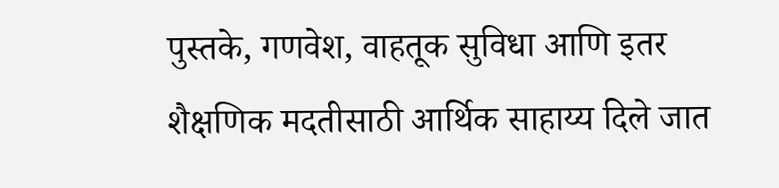पुस्तके, गणवेश, वाहतूक सुविधा आणि इतर शैक्षणिक मदतीसाठी आर्थिक साहाय्य दिले जात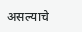असल्याचे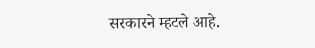सरकारने म्हटले आहे.